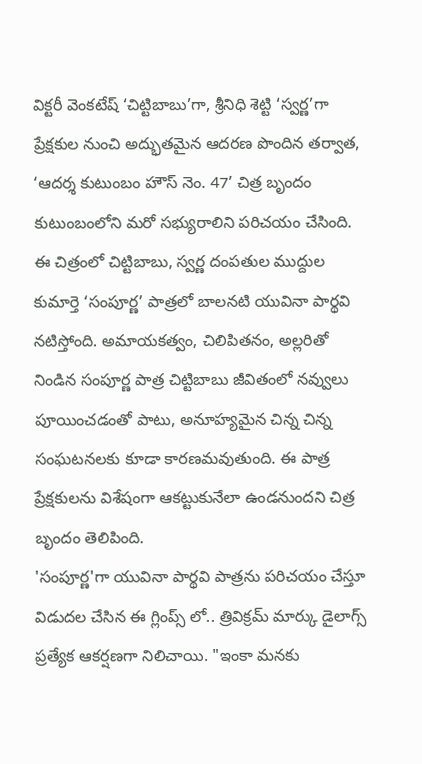విక్టరీ వెంకటేష్ ‘చిట్టిబాబు’గా, శ్రీనిధి శెట్టి ‘స్వర్ణ’గా ప్రేక్షకుల నుంచి అద్భుతమైన ఆదరణ పొందిన తర్వాత, ‘ఆదర్శ కుటుంబం హౌస్ నెం. 47’ చిత్ర బృందం కుటుంబంలోని మరో సభ్యురాలిని పరిచయం చేసింది.
ఈ చిత్రంలో చిట్టిబాబు, స్వర్ణ దంపతుల ముద్దుల కుమార్తె ‘సంపూర్ణ’ పాత్రలో బాలనటి యువినా పార్థవి నటిస్తోంది. అమాయకత్వం, చిలిపితనం, అల్లరితో నిండిన సంపూర్ణ పాత్ర చిట్టిబాబు జీవితంలో నవ్వులు పూయించడంతో పాటు, అనూహ్యమైన చిన్న చిన్న సంఘటనలకు కూడా కారణమవుతుంది. ఈ పాత్ర ప్రేక్షకులను విశేషంగా ఆకట్టుకునేలా ఉండనుందని చిత్ర బృందం తెలిపింది.
'సంపూర్ణ'గా యువినా పార్థవి పాత్రను పరిచయం చేస్తూ విడుదల చేసిన ఈ గ్లింప్స్ లో.. త్రివిక్రమ్ మార్కు డైలాగ్స్ ప్రత్యేక ఆకర్షణగా నిలిచాయి. "ఇంకా మనకు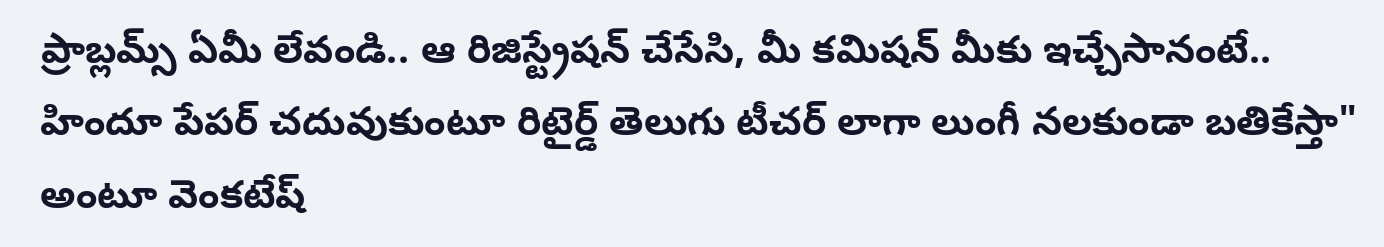ప్రాబ్లమ్స్ ఏమీ లేవండి.. ఆ రిజిస్ట్రేషన్ చేసేసి, మీ కమిషన్ మీకు ఇచ్చేసానంటే.. హిందూ పేపర్ చదువుకుంటూ రిటైర్డ్ తెలుగు టీచర్ లాగా లుంగీ నలకుండా బతికేస్తా" అంటూ వెంకటేష్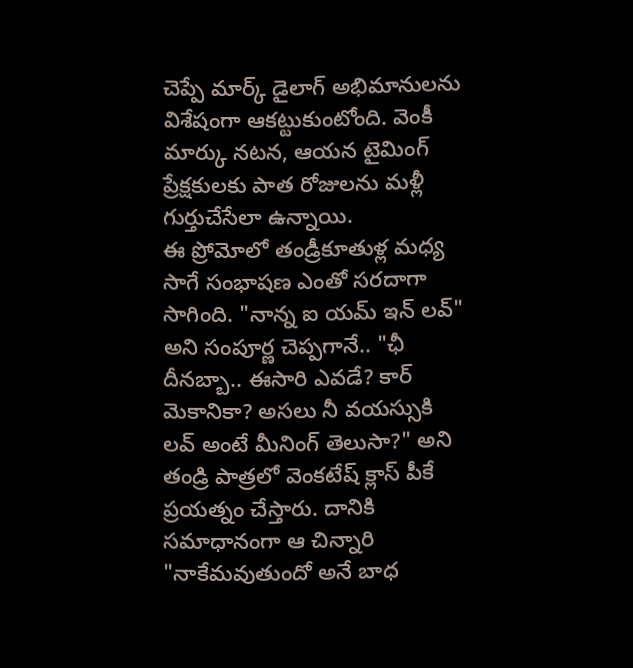చెప్పే మార్క్ డైలాగ్ అభిమానులను విశేషంగా ఆకట్టుకుంటోంది. వెంకీ మార్కు నటన, ఆయన టైమింగ్ ప్రేక్షకులకు పాత రోజులను మళ్లీ గుర్తుచేసేలా ఉన్నాయి.
ఈ ప్రోమోలో తండ్రీకూతుళ్ల మధ్య సాగే సంభాషణ ఎంతో సరదాగా సాగింది. "నాన్న ఐ యమ్ ఇన్ లవ్" అని సంపూర్ణ చెప్పగానే.. "ఛీ దీనబ్బా.. ఈసారి ఎవడే? కార్ మెకానికా? అసలు నీ వయస్సుకి లవ్ అంటే మీనింగ్ తెలుసా?" అని తండ్రి పాత్రలో వెంకటేష్ క్లాస్ పీకే ప్రయత్నం చేస్తారు. దానికి సమాధానంగా ఆ చిన్నారి "నాకేమవుతుందో అనే బాధ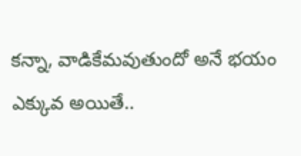కన్నా, వాడికేమవుతుందో అనే భయం ఎక్కువ అయితే..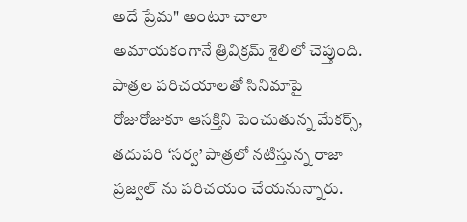అదే ప్రేమ" అంటూ చాలా అమాయకంగానే త్రివిక్రమ్ శైలిలో చెప్తుంది.
పాత్రల పరిచయాలతో సినిమాపై రోజురోజుకూ ఆసక్తిని పెంచుతున్న మేకర్స్, తదుపరి ‘సర్వ’ పాత్రలో నటిస్తున్న రాజా ప్రజ్వల్ ను పరిచయం చేయనున్నారు.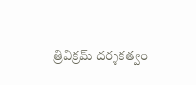త్రివిక్రమ్ దర్శకత్వం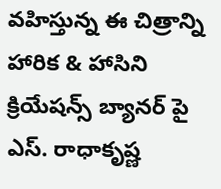వహిస్తున్న ఈ చిత్రాన్ని హారిక & హాసిని క్రియేషన్స్ బ్యానర్ పై ఎస్. రాధాకృష్ణ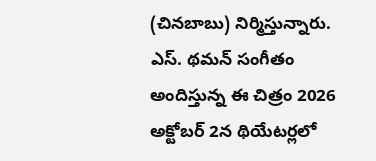(చినబాబు) నిర్మిస్తున్నారు. ఎస్. థమన్ సంగీతం అందిస్తున్న ఈ చిత్రం 2026 అక్టోబర్ 2న థియేటర్లలో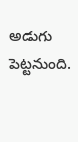అడుగు పెట్టనుంది.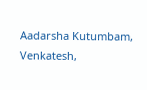Aadarsha Kutumbam, Venkatesh,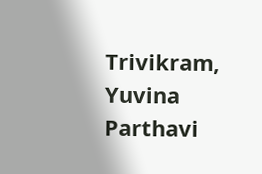Trivikram, Yuvina Parthavi